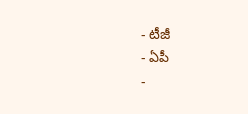- టీజీ
- ఏపీ
-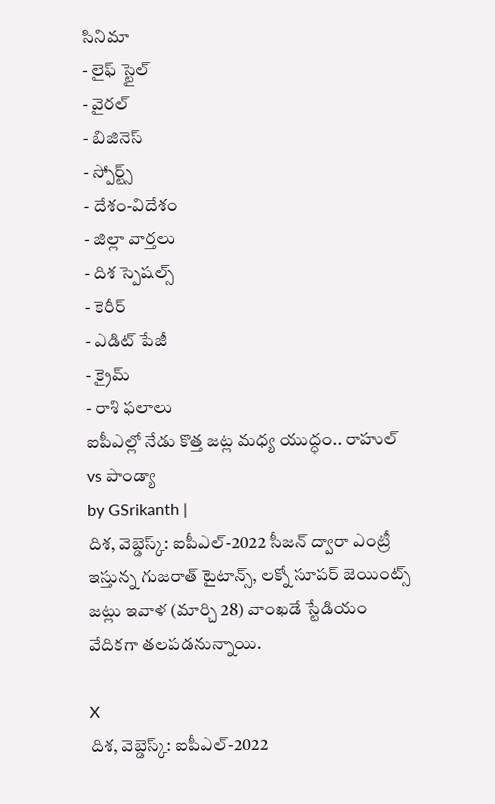సినిమా
- లైఫ్ స్టైల్
- వైరల్
- బిజినెస్
- స్పోర్ట్స్
- దేశం-విదేశం
- జిల్లా వార్తలు
- దిశ స్పెషల్స్
- కెరీర్
- ఎడిట్ పేజీ
- క్రైమ్
- రాశి ఫలాలు
ఐపీఎల్లో నేడు కొత్త జట్ల మధ్య యుద్ధం.. రాహుల్ vs పాండ్యా
by GSrikanth |
దిశ, వెబ్డెస్క్: ఐపీఎల్-2022 సీజన్ ద్వారా ఎంట్రీ ఇస్తున్న గుజరాత్ టైటాన్స్, లక్నో సూపర్ జెయింట్స్ జట్లు ఇవాళ (మార్చి 28) వాంఖడే స్టేడియం వేదికగా తలపడనున్నాయి.

X
దిశ, వెబ్డెస్క్: ఐపీఎల్-2022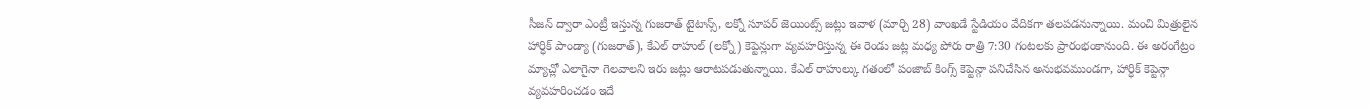సీజన్ ద్వారా ఎంట్రీ ఇస్తున్న గుజరాత్ టైటాన్స్, లక్నో సూపర్ జెయింట్స్ జట్లు ఇవాళ (మార్చి 28) వాంఖడే స్టేడియం వేదికగా తలపడనున్నాయి. మంచి మిత్రులైన హార్ధిక్ పాండ్యా (గుజరాత్), కేఎల్ రాహుల్ (లక్నో) కెప్టెన్లుగా వ్యవహరిస్తున్న ఈ రెండు జట్ల మధ్య పోరు రాత్రి 7:30 గంటలకు ప్రారంభంకానుంది. ఈ అరంగేట్రం మ్యాచ్లో ఎలాగైనా గెలవాలని ఇరు జట్లు ఆరాటపడుతున్నాయి. కేఎల్ రాహుల్కు గతంలో పంజాబ్ కింగ్స్ కెప్టెన్గా పనిచేసిన అనుభవముండగా, హార్ధిక్ కెప్టెన్గా వ్యవహరించడం ఇదే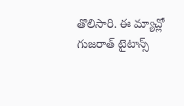తొలిసారి. ఈ మ్యాచ్లో గుజరాత్ టైటాన్స్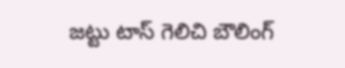జట్టు టాస్ గెలిచి బౌలింగ్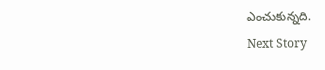ఎంచుకున్నది.
Next Story